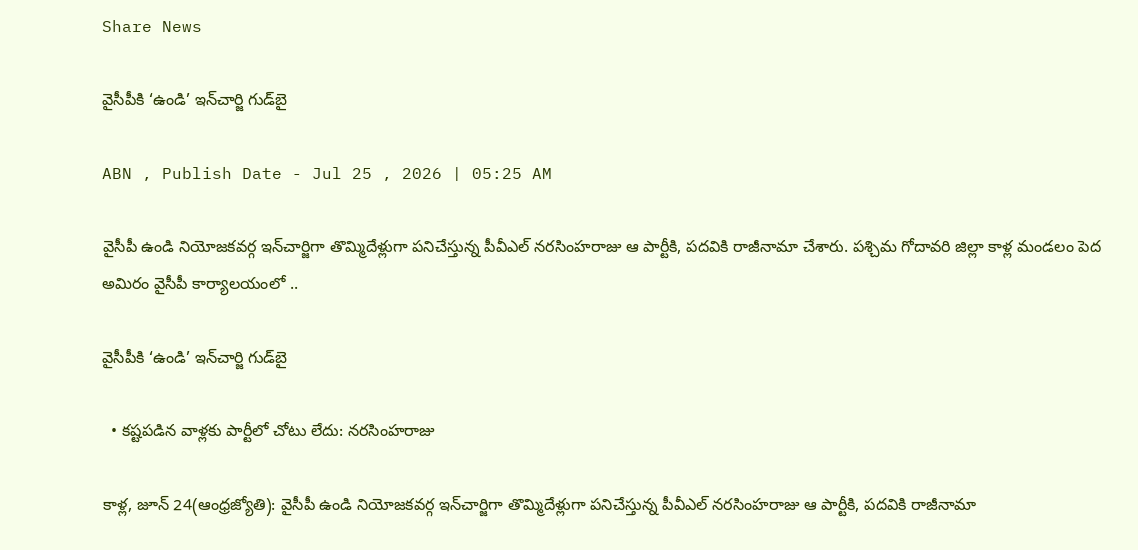Share News

వైసీపీకి ‘ఉండి’ ఇన్‌చార్జి గుడ్‌బై

ABN , Publish Date - Jul 25 , 2026 | 05:25 AM

వైసీపీ ఉండి నియోజకవర్గ ఇన్‌చార్జిగా తొమ్మిదేళ్లుగా పనిచేస్తున్న పీవీఎల్‌ నరసింహరాజు ఆ పార్టీకి, పదవికి రాజీనామా చేశారు. పశ్చిమ గోదావరి జిల్లా కాళ్ల మండలం పెద అమిరం వైసీపీ కార్యాలయంలో ..

వైసీపీకి ‘ఉండి’ ఇన్‌చార్జి గుడ్‌బై

  • కష్టపడిన వాళ్లకు పార్టీలో చోటు లేదు: నరసింహరాజు

కాళ్ల, జూన్‌ 24(ఆంధ్రజ్యోతి): వైసీపీ ఉండి నియోజకవర్గ ఇన్‌చార్జిగా తొమ్మిదేళ్లుగా పనిచేస్తున్న పీవీఎల్‌ నరసింహరాజు ఆ పార్టీకి, పదవికి రాజీనామా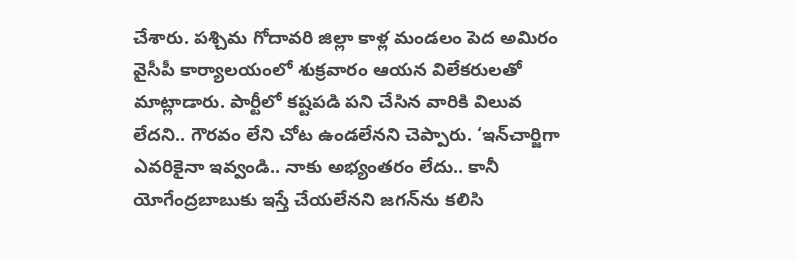చేశారు. పశ్చిమ గోదావరి జిల్లా కాళ్ల మండలం పెద అమిరం వైసీపీ కార్యాలయంలో శుక్రవారం ఆయన విలేకరులతో మాట్లాడారు. పార్టీలో కష్టపడి పని చేసిన వారికి విలువ లేదని.. గౌరవం లేని చోట ఉండలేనని చెప్పారు. ‘ఇన్‌చార్జిగా ఎవరికైనా ఇవ్వండి.. నాకు అభ్యంతరం లేదు.. కానీ యోగేంద్రబాబుకు ఇస్తే చేయలేనని జగన్‌ను కలిసి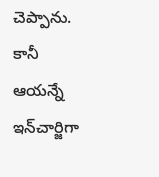చెప్పాను. కానీ ఆయన్నే ఇన్‌చార్జిగా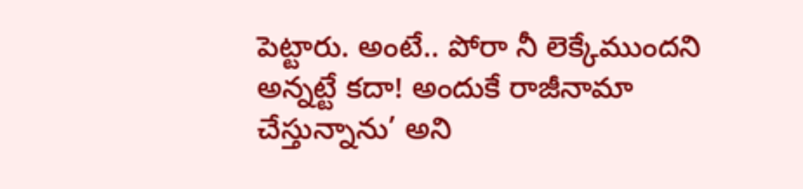పెట్టారు. అంటే.. పోరా నీ లెక్కేముందని అన్నట్టే కదా! అందుకే రాజీనామా చేస్తున్నాను’ అని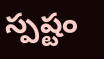స్పష్టం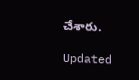చేశారు.

Updated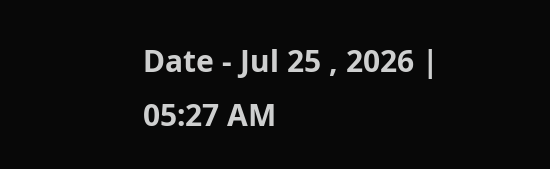Date - Jul 25 , 2026 | 05:27 AM